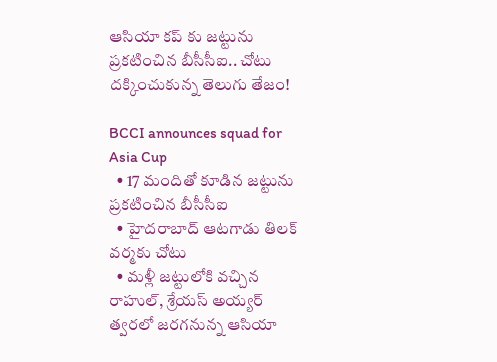ఆసియా కప్ కు జట్టును ప్రకటించిన బీసీసీఐ.. చోటు దక్కించుకున్న తెలుగు తేజం!

BCCI announces squad for Asia Cup
  • 17 మందితో కూడిన జట్టును ప్రకటించిన బీసీసీఐ
  • హైదరాబాద్ ఆటగాడు తిలక్ వర్మకు చోటు
  • మళ్లీ జట్టులోకి వచ్చిన రాహుల్, శ్రేయస్ అయ్యర్
త్వరలో జరగనున్న ఆసియా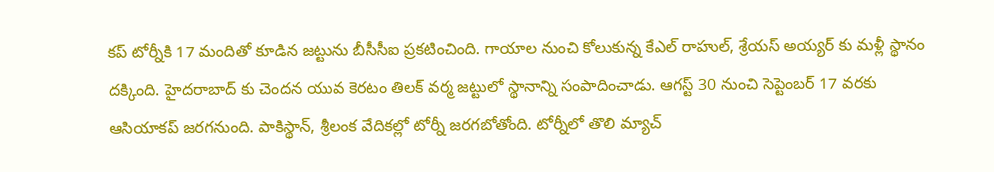కప్ టోర్నీకి 17 మందితో కూడిన జట్టును బీసీసీఐ ప్రకటించింది. గాయాల నుంచి కోలుకున్న కేఎల్ రాహుల్, శ్రేయస్ అయ్యర్ కు మళ్లీ స్థానం దక్కింది. హైదరాబాద్ కు చెందన యువ కెరటం తిలక్ వర్మ జట్టులో స్థానాన్ని సంపాదించాడు. ఆగస్ట్ 30 నుంచి సెప్టెంబర్ 17 వరకు ఆసియాకప్ జరగనుంది. పాకిస్థాన్, శ్రీలంక వేదికల్లో టోర్నీ జరగబోతోంది. టోర్నీలో తొలి మ్యాచ్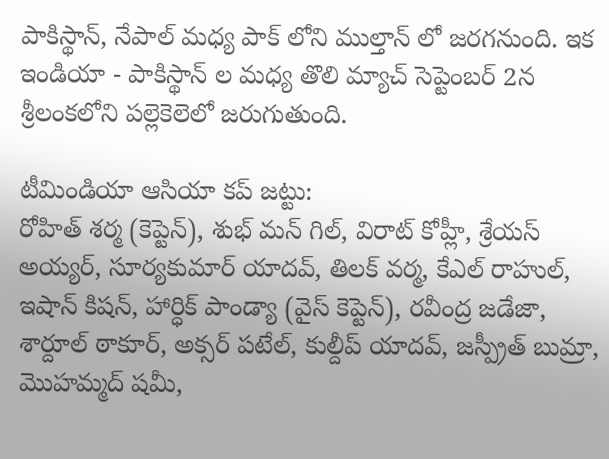పాకిస్థాన్, నేపాల్ మధ్య పాక్ లోని ముల్తాన్ లో జరగనుంది. ఇక ఇండియా - పాకిస్థాన్ ల మధ్య తొలి మ్యాచ్ సెప్టెంబర్ 2న శ్రీలంకలోని పల్లెకెలెలో జరుగుతుంది.

టీమిండియా ఆసియా కప్ జట్టు:
రోహిత్ శర్మ (కెప్టెన్), శుభ్ మన్ గిల్, విరాట్ కోహ్లీ, శ్రేయస్ అయ్యర్, సూర్యకుమార్ యాదవ్, తిలక్ వర్మ, కేఎల్ రాహుల్, ఇషాన్ కిషన్, హార్ధిక్ పాండ్యా (వైస్ కెప్టెన్), రవీంద్ర జడేజా, శార్దూల్ ఠాకూర్, అక్సర్ పటేల్, కుల్దీప్ యాదవ్, జస్ప్రీత్ బుమ్రా, మొహమ్మద్ షమీ,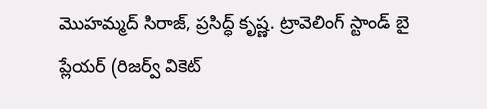మొహమ్మద్ సిరాజ్, ప్రసిద్ధ్ కృష్ణ. ట్రావెలింగ్ స్టాండ్ బై ప్లేయర్ (రిజర్వ్ వికెట్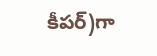కీపర్)గా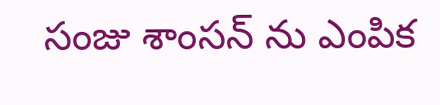సంజు శాంసన్ ను ఎంపిక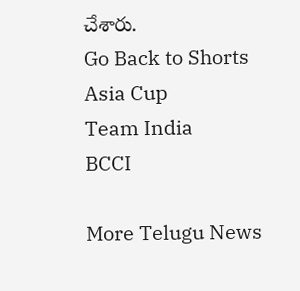చేశారు.
Go Back to Shorts
Asia Cup
Team India
BCCI

More Telugu News